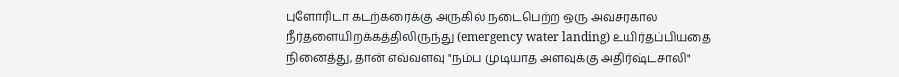புளோரிடா கடற்கரைக்கு அருகில் நடைபெற்ற ஒரு அவசரகால நீர்தளையிறக்கத்திலிருந்து (emergency water landing) உயிர்தப்பியதை நினைத்து, தான் எவ்வளவு "நம்ப முடியாத அளவுக்கு அதிர்ஷ்டசாலி"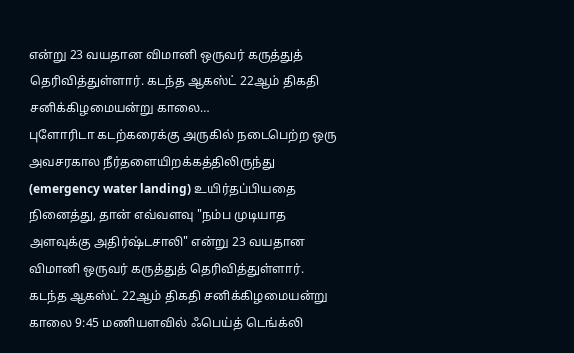என்று 23 வயதான விமானி ஒருவர் கருத்துத் தெரிவித்துள்ளார். கடந்த ஆகஸ்ட் 22ஆம் திகதி சனிக்கிழமையன்று காலை…
புளோரிடா கடற்கரைக்கு அருகில் நடைபெற்ற ஒரு அவசரகால நீர்தளையிறக்கத்திலிருந்து (emergency water landing) உயிர்தப்பியதை நினைத்து, தான் எவ்வளவு "நம்ப முடியாத அளவுக்கு அதிர்ஷ்டசாலி" என்று 23 வயதான விமானி ஒருவர் கருத்துத் தெரிவித்துள்ளார்.
கடந்த ஆகஸ்ட் 22ஆம் திகதி சனிக்கிழமையன்று காலை 9:45 மணியளவில் ஃபெய்த் டெங்க்லி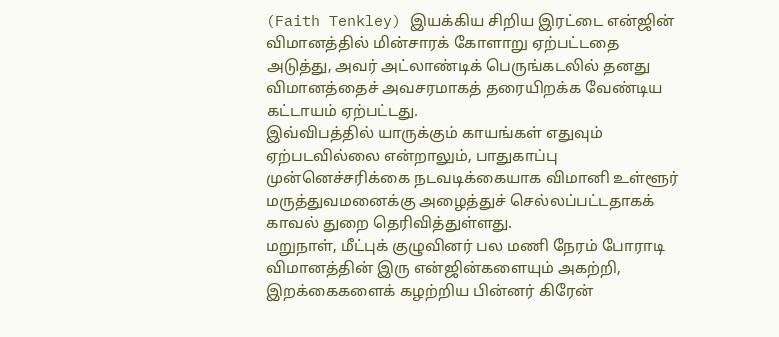(Faith Tenkley) இயக்கிய சிறிய இரட்டை என்ஜின் விமானத்தில் மின்சாரக் கோளாறு ஏற்பட்டதை அடுத்து, அவர் அட்லாண்டிக் பெருங்கடலில் தனது விமானத்தைச் அவசரமாகத் தரையிறக்க வேண்டிய கட்டாயம் ஏற்பட்டது.
இவ்விபத்தில் யாருக்கும் காயங்கள் எதுவும் ஏற்படவில்லை என்றாலும், பாதுகாப்பு முன்னெச்சரிக்கை நடவடிக்கையாக விமானி உள்ளூர் மருத்துவமனைக்கு அழைத்துச் செல்லப்பட்டதாகக் காவல் துறை தெரிவித்துள்ளது.
மறுநாள், மீட்புக் குழுவினர் பல மணி நேரம் போராடி விமானத்தின் இரு என்ஜின்களையும் அகற்றி, இறக்கைகளைக் கழற்றிய பின்னர் கிரேன்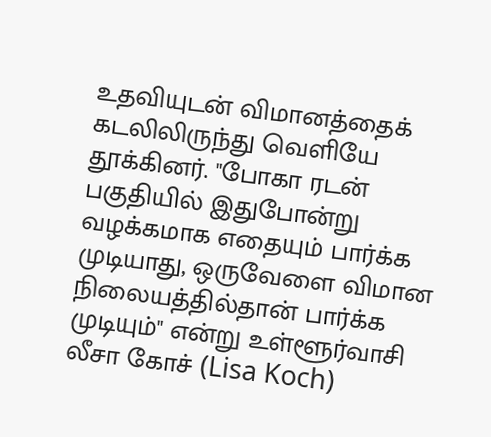உதவியுடன் விமானத்தைக் கடலிலிருந்து வெளியே தூக்கினர். "போகா ரடன் பகுதியில் இதுபோன்று வழக்கமாக எதையும் பார்க்க முடியாது, ஒருவேளை விமான நிலையத்தில்தான் பார்க்க முடியும்" என்று உள்ளூர்வாசி லீசா கோச் (Lisa Koch)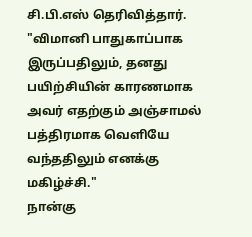சி.பி.எஸ் தெரிவித்தார்.
"விமானி பாதுகாப்பாக இருப்பதிலும், தனது பயிற்சியின் காரணமாக அவர் எதற்கும் அஞ்சாமல் பத்திரமாக வெளியே வந்ததிலும் எனக்கு மகிழ்ச்சி."
நான்கு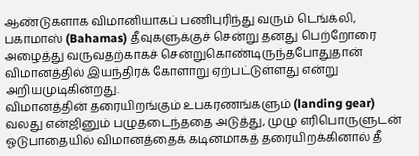ஆண்டுகளாக விமானியாகப் பணிபுரிந்து வரும் டெங்க்லி, பகாமாஸ் (Bahamas) தீவுகளுக்குச் சென்று தனது பெற்றோரை அழைத்து வருவதற்காகச் சென்றுகொண்டிருந்தபோதுதான் விமானத்தில் இயந்திரக் கோளாறு ஏற்பட்டுள்ளது என்று அறியமுடிகின்றது.
விமானத்தின் தரையிறங்கும் உபகரணங்களும் (landing gear) வலது என்ஜினும் பழுதடைந்ததை அடுத்து, முழு எரிபொருளுடன் ஓடுபாதையில் விமானத்தைக் கடினமாகத் தரையிறக்கினால் தீ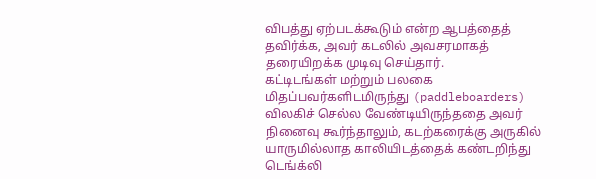விபத்து ஏற்படக்கூடும் என்ற ஆபத்தைத் தவிர்க்க, அவர் கடலில் அவசரமாகத் தரையிறக்க முடிவு செய்தார்.
கட்டிடங்கள் மற்றும் பலகை மிதப்பவர்களிடமிருந்து (paddleboarders) விலகிச் செல்ல வேண்டியிருந்ததை அவர் நினைவு கூர்ந்தாலும், கடற்கரைக்கு அருகில் யாருமில்லாத காலியிடத்தைக் கண்டறிந்து டெங்க்லி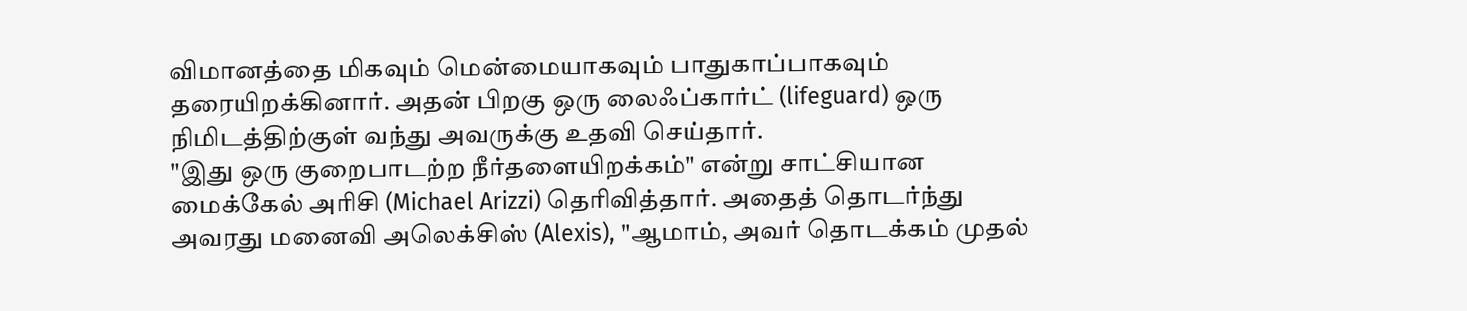விமானத்தை மிகவும் மென்மையாகவும் பாதுகாப்பாகவும் தரையிறக்கினார். அதன் பிறகு ஒரு லைஃப்கார்ட் (lifeguard) ஒரு நிமிடத்திற்குள் வந்து அவருக்கு உதவி செய்தார்.
"இது ஒரு குறைபாடற்ற நீர்தளையிறக்கம்" என்று சாட்சியான மைக்கேல் அரிசி (Michael Arizzi) தெரிவித்தார். அதைத் தொடர்ந்து அவரது மனைவி அலெக்சிஸ் (Alexis), "ஆமாம், அவர் தொடக்கம் முதல்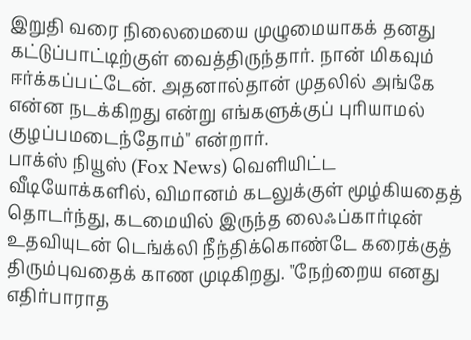இறுதி வரை நிலைமையை முழுமையாகக் தனது கட்டுப்பாட்டிற்குள் வைத்திருந்தார். நான் மிகவும் ஈர்க்கப்பட்டேன். அதனால்தான் முதலில் அங்கே என்ன நடக்கிறது என்று எங்களுக்குப் புரியாமல் குழப்பமடைந்தோம்" என்றார்.
பாக்ஸ் நியூஸ் (Fox News) வெளியிட்ட வீடியோக்களில், விமானம் கடலுக்குள் மூழ்கியதைத் தொடர்ந்து, கடமையில் இருந்த லைஃப்கார்டின் உதவியுடன் டெங்க்லி நீந்திக்கொண்டே கரைக்குத் திரும்புவதைக் காண முடிகிறது. "நேற்றைய எனது எதிர்பாராத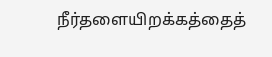நீர்தளையிறக்கத்தைத்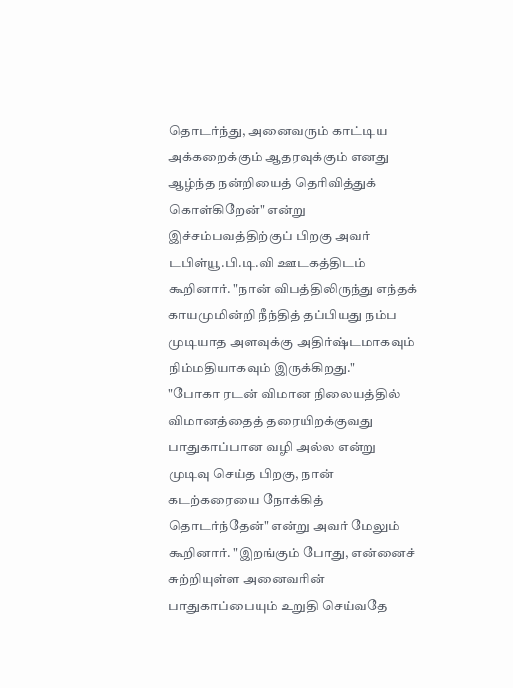தொடர்ந்து, அனைவரும் காட்டிய அக்கறைக்கும் ஆதரவுக்கும் எனது ஆழ்ந்த நன்றியைத் தெரிவித்துக் கொள்கிறேன்" என்று இச்சம்பவத்திற்குப் பிறகு அவர் டபிள்யூ.பி.டி.வி ஊடகத்திடம் கூறினார். "நான் விபத்திலிருந்து எந்தக் காயமுமின்றி நீந்தித் தப்பியது நம்ப முடியாத அளவுக்கு அதிர்ஷ்டமாகவும் நிம்மதியாகவும் இருக்கிறது."
"போகா ரடன் விமான நிலையத்தில் விமானத்தைத் தரையிறக்குவது பாதுகாப்பான வழி அல்ல என்று முடிவு செய்த பிறகு, நான் கடற்கரையை நோக்கித் தொடர்ந்தேன்" என்று அவர் மேலும் கூறினார். "இறங்கும் போது, என்னைச் சுற்றியுள்ள அனைவரின் பாதுகாப்பையும் உறுதி செய்வதே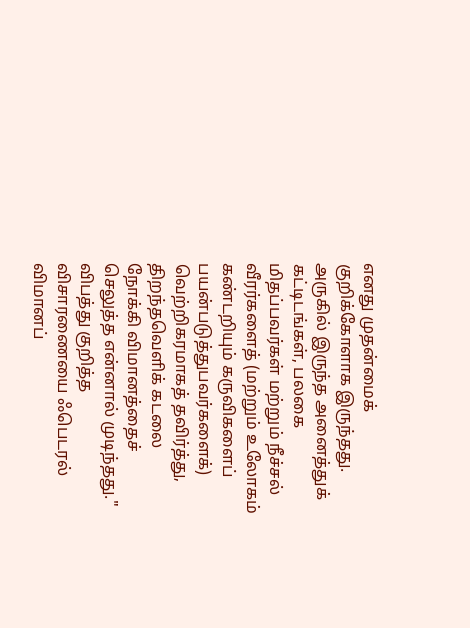எனது முதன்மைக் குறிக்கோளாக இருந்தது. அருகில் இருந்த அனைத்துக் கட்டிடங்கள், பலகை மிதப்பவர்கள் மற்றும் நீச்சல் வீரர்களைத் (மற்றும் உலோகம் கண்டறியும் கருவிகளைப் பயன்படுத்துபவர்களைக்) வெற்றிகரமாகத் தவிர்த்து, திறந்தவெளிக் கடலை நோக்கி விமானத்தைச் செலுத்த என்னால் முடிந்தது."
விபத்து குறித்த விசாரணையை ஃபெடரல் விமானப்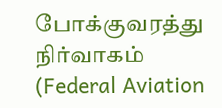போக்குவரத்து நிர்வாகம் (Federal Aviation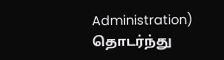Administration) தொடர்ந்து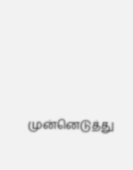முன்னெடுத்து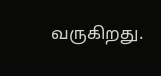வருகிறது.